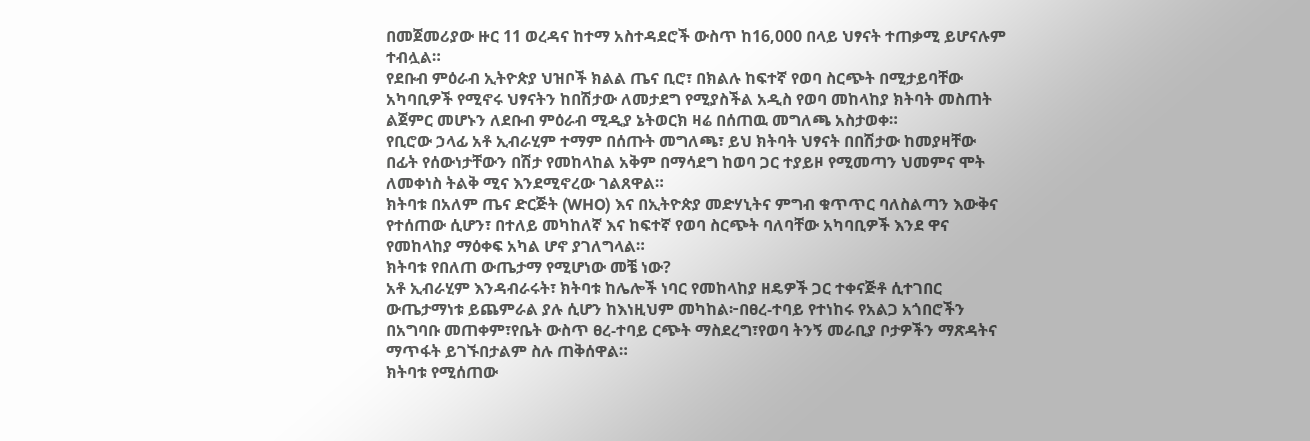በመጀመሪያው ዙር 11 ወረዳና ከተማ አስተዳደሮች ውስጥ ከ16,000 በላይ ህፃናት ተጠቃሚ ይሆናሉም ተብሏል።
የደቡብ ምዕራብ ኢትዮጵያ ህዝቦች ክልል ጤና ቢሮ፣ በክልሉ ከፍተኛ የወባ ስርጭት በሚታይባቸው አካባቢዎች የሚኖሩ ህፃናትን ከበሽታው ለመታደግ የሚያስችል አዲስ የወባ መከላከያ ክትባት መስጠት ልጀምር መሆኑን ለደቡብ ምዕራብ ሚዲያ ኔትወርክ ዛሬ በሰጠዉ መግለጫ አስታወቀ።
የቢሮው ኃላፊ አቶ ኢብራሂም ተማም በሰጡት መግለጫ፣ ይህ ክትባት ህፃናት በበሽታው ከመያዛቸው በፊት የሰውነታቸውን በሽታ የመከላከል አቅም በማሳደግ ከወባ ጋር ተያይዞ የሚመጣን ህመምና ሞት ለመቀነስ ትልቅ ሚና እንደሚኖረው ገልጸዋል።
ክትባቱ በአለም ጤና ድርጅት (WHO) እና በኢትዮጵያ መድሃኒትና ምግብ ቁጥጥር ባለስልጣን እውቅና የተሰጠው ሲሆን፣ በተለይ መካከለኛ እና ከፍተኛ የወባ ስርጭት ባለባቸው አካባቢዎች እንደ ዋና የመከላከያ ማዕቀፍ አካል ሆኖ ያገለግላል።
ክትባቱ የበለጠ ውጤታማ የሚሆነው መቼ ነው?
አቶ ኢብራሂም እንዳብራሩት፣ ክትባቱ ከሌሎች ነባር የመከላከያ ዘዴዎች ጋር ተቀናጅቶ ሲተገበር ውጤታማነቱ ይጨምራል ያሉ ሲሆን ከእነዚህም መካከል፦በፀረ-ተባይ የተነከሩ የአልጋ አጎበሮችን በአግባቡ መጠቀም፣የቤት ውስጥ ፀረ-ተባይ ርጭት ማስደረግ፣የወባ ትንኝ መራቢያ ቦታዎችን ማጽዳትና ማጥፋት ይገኙበታልም ስሉ ጠቅሰዋል።
ክትባቱ የሚሰጠው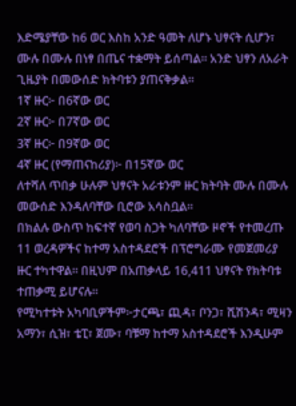እድሜያቸው ከ6 ወር እስከ አንድ ዓመት ለሆኑ ህፃናት ሲሆን፣ ሙሉ በሙሉ በነፃ በጤና ተቋማት ይሰጣል። አንድ ህፃን ለአራት ጊዜያት በመውሰድ ክትባቱን ያጠናቅቃል።
1ኛ ዙር፦ በ6ኛው ወር
2ኛ ዙር፦ በ7ኛው ወር
3ኛ ዙር፦ በ9ኛው ወር
4ኛ ዙር (የማጠናከሪያ)፦ በ15ኛው ወር
ለተሻለ ጥበቃ ሁሉም ህፃናት አራቱንም ዙር ክትባት ሙሉ በሙሉ መውሰድ እንዳለባቸው ቢሮው አሳስቧል።
በክልሉ ውስጥ ከፍተኛ የወባ ስጋት ካለባቸው ዞኖች የተመረጡ 11 ወረዳዎችና ከተማ አስተዳደሮች በፕሮግራሙ የመጀመሪያ ዙር ተካተዋል። በዚህም በአጠቃላይ 16,411 ህፃናት የክትባቱ ተጠቃሚ ይሆናሉ።
የሚካተቱት አካባቢዎችም፦ታርጫ፣ ጪዳ፣ ቦንጋ፣ ሺሽንዳ፣ ሚዛን አማን፣ ሲዝ፣ ቴፒ፣ ጀሙ፣ ባቹማ ከተማ አስተዳደሮች እንዲሁም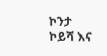ኮንታ ኮይሻ እና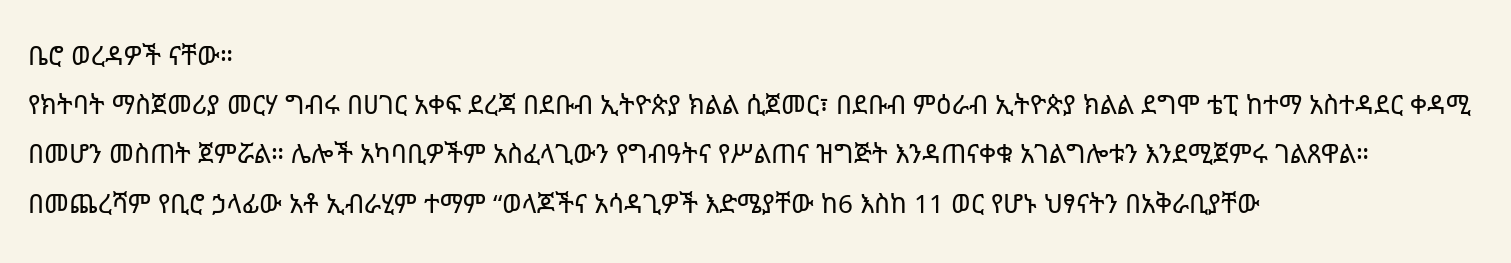ቤሮ ወረዳዎች ናቸው።
የክትባት ማስጀመሪያ መርሃ ግብሩ በሀገር አቀፍ ደረጃ በደቡብ ኢትዮጵያ ክልል ሲጀመር፣ በደቡብ ምዕራብ ኢትዮጵያ ክልል ደግሞ ቴፒ ከተማ አስተዳደር ቀዳሚ በመሆን መስጠት ጀምሯል። ሌሎች አካባቢዎችም አስፈላጊውን የግብዓትና የሥልጠና ዝግጅት እንዳጠናቀቁ አገልግሎቱን እንደሚጀምሩ ገልጸዋል።
በመጨረሻም የቢሮ ኃላፊው አቶ ኢብራሂም ተማም “ወላጆችና አሳዳጊዎች እድሜያቸው ከ6 እስከ 11 ወር የሆኑ ህፃናትን በአቅራቢያቸው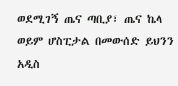ወደሚገኝ ጤና ጣቢያ፣ ጤና ኬላ ወይም ሆስፒታል በመውሰድ ይህንን አዲስ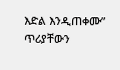እድል እንዲጠቀሙ” ጥሪያቸውን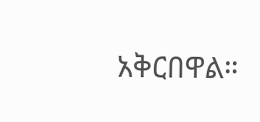አቅርበዋል።